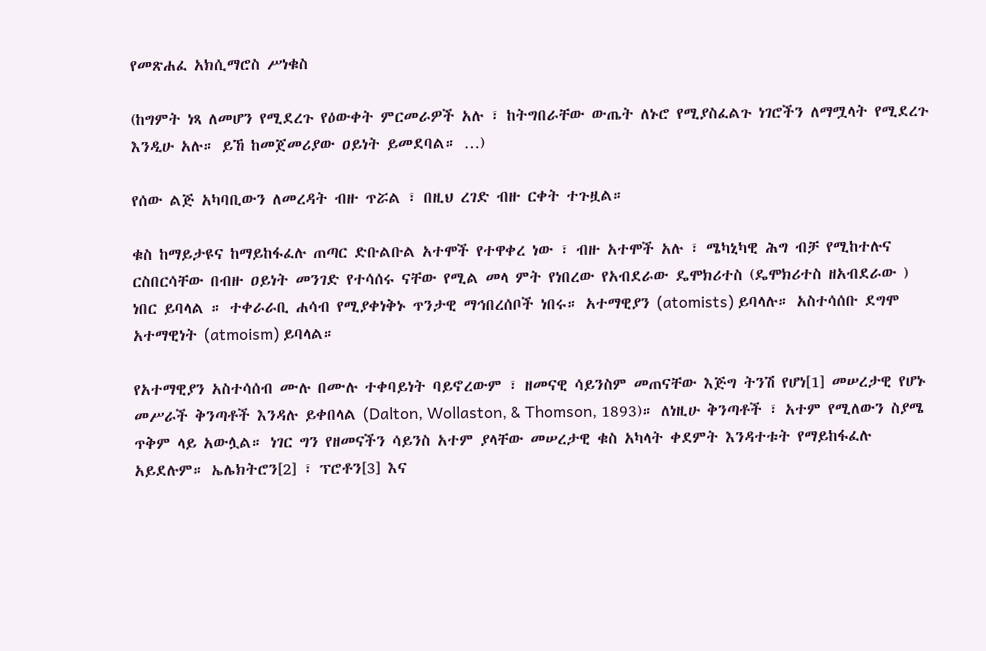የመጽሐፈ አክሲማሮስ ሥነቁስ

(ከግምት ነጻ ለመሆን የሚደረጉ የዕውቀት ምርመራዎች አሉ ፣ ከትግበራቸው ውጤት ለኑሮ የሚያስፈልጉ ነገሮችን ለማሟላት የሚደረጉ እንዲሁ አሉ። ይኸ ከመጀመሪያው ዐይነት ይመደባል። …)

የሰው ልጅ አካባቢውን ለመረዳት ብዙ ጥሯል ፣ በዚህ ረገድ ብዙ ርቀት ተጉዟል።

ቁስ ከማይታዩና ከማይከፋፈሉ ጠጣር ድቡልቡል አተሞች የተዋቀረ ነው ፣ ብዙ አተሞች አሉ ፣ ሜካኒካዊ ሕግ ብቻ የሚከተሉና ርስበርሳቸው በብዙ ዐይነት መንገድ የተሳሰሩ ናቸው የሚል መላ ምት የነበረው የአብደራው ዴሞክሪተስ (ዴሞክሪተስ ዘአብደራው ) ነበር ይባላል ። ተቀራራቢ ሐሳብ የሚያቀነቅኑ ጥንታዊ ማኅበረሰቦች ነበሩ። አተማዊያን (atomists) ይባላሉ። አስተሳሰቡ ደግሞ አተማዊነት (atmoism) ይባላል።

የአተማዊያን አስተሳሰብ ሙሉ በሙሉ ተቀባይነት ባይኖረውም ፣ ዘመናዊ ሳይንስም መጠናቸው እጅግ ትንሽ የሆነ[1] መሠረታዊ የሆኑ መሥራች ቅንጣቶች እንዳሉ ይቀበላል (Dalton, Wollaston, & Thomson, 1893)። ለነዚሁ ቅንጣቶች ፣ አተም የሚለውን ስያሜ ጥቅም ላይ አውሏል። ነገር ግን የዘመናችን ሳይንስ አተም ያላቸው መሠረታዊ ቁስ አካላት ቀደምት እንዳተቱት የማይከፋፈሉ አይደሉም። ኤሌክትሮን[2] ፣ ፕሮቶን[3] እና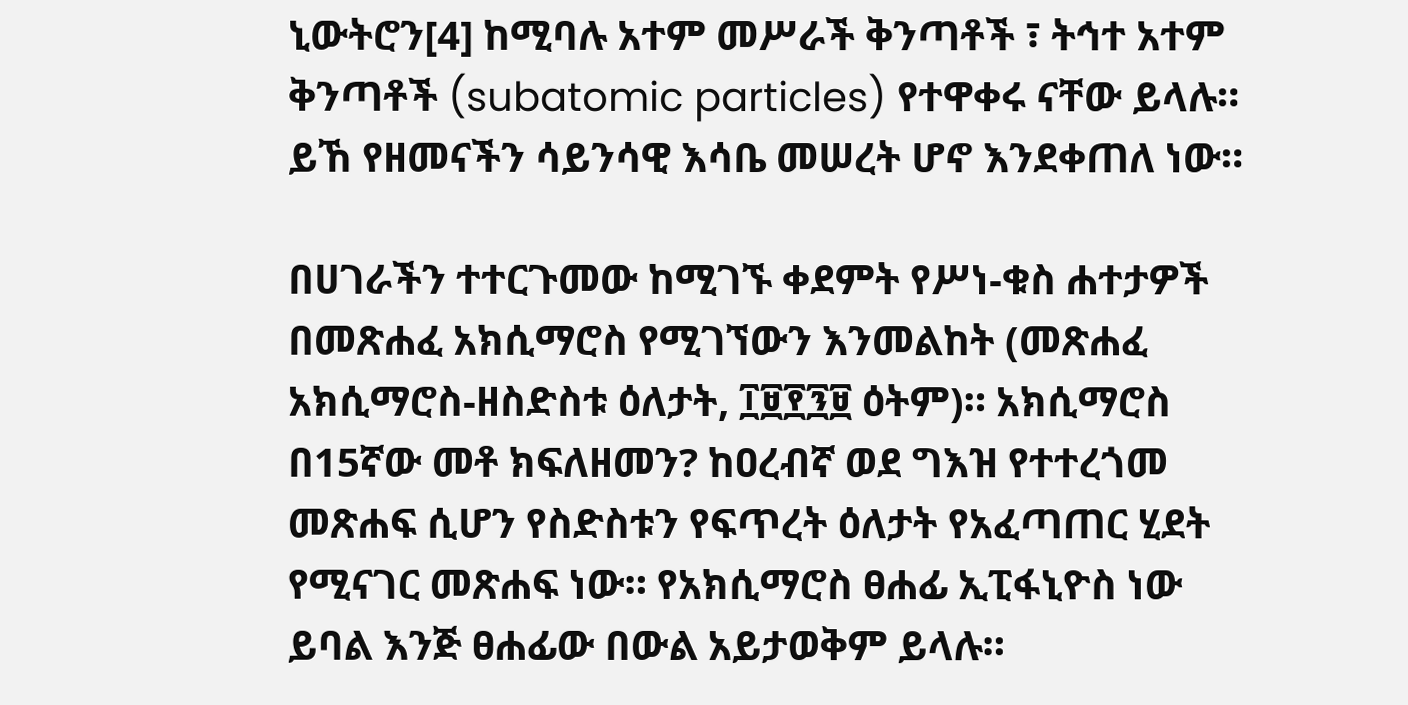ኒውትሮን[4] ከሚባሉ አተም መሥራች ቅንጣቶች ፣ ትኅተ አተም ቅንጣቶች (subatomic particles) የተዋቀሩ ናቸው ይላሉ። ይኸ የዘመናችን ሳይንሳዊ እሳቤ መሠረት ሆኖ እንደቀጠለ ነው።

በሀገራችን ተተርጉመው ከሚገኙ ቀደምት የሥነ-ቁስ ሐተታዎች በመጽሐፈ አክሲማሮስ የሚገኘውን እንመልከት (መጽሐፈ አክሲማሮስ-ዘስድስቱ ዕለታት, ፲፱፻፺፱ ዕትም)። አክሲማሮስ በ15ኛው መቶ ክፍለዘመን? ከዐረብኛ ወደ ግእዝ የተተረጎመ መጽሐፍ ሲሆን የስድስቱን የፍጥረት ዕለታት የአፈጣጠር ሂደት የሚናገር መጽሐፍ ነው። የአክሲማሮስ ፀሐፊ ኢፒፋኒዮስ ነው ይባል እንጅ ፀሐፊው በውል አይታወቅም ይላሉ።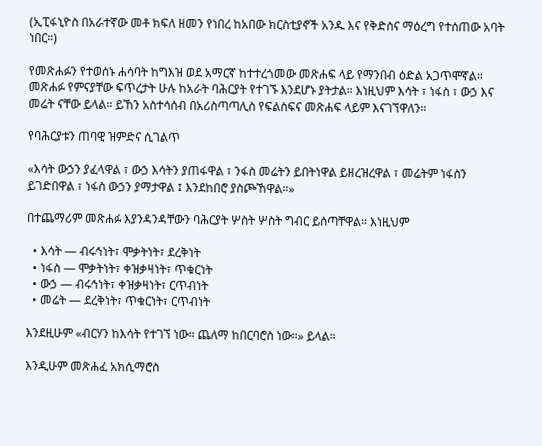(ኢፒፋኒዮስ በአራተኛው መቶ ክፍለ ዘመን የነበረ ከአበው ክርስቲያኖች አንዱ እና የቅድስና ማዕረግ የተሰጠው አባት ነበር።)

የመጽሐፉን የተወሰኑ ሐሳባት ከግእዝ ወደ አማርኛ ከተተረጎመው መጽሐፍ ላይ የማንበብ ዕድል አጋጥሞኛል። መጽሐፉ የምናያቸው ፍጥረታት ሁሉ ከአራት ባሕርያት የተገኙ እንደሆኑ ያትታል። እነዚህም እሳት ፣ ነፋስ ፣ ውኃ እና መሬት ናቸው ይላል። ይኸን አስተሳሰብ በአሪስጣጣሊስ የፍልስፍና መጽሐፍ ላይም እናገኘዋለን።

የባሕርያቱን ጠባዊ ዝምድና ሲገልጥ

«እሳት ውኃን ያፈላዋል ፣ ውኃ እሳትን ያጠፋዋል ፣ ንፋስ መሬትን ይበትነዋል ይዘረዝረዋል ፣ መሬትም ነፋስን ይገድበዋል ፣ ነፋስ ውኃን ያማታዋል ፤ እንደከበሮ ያስጮኸዋል።»

በተጨማሪም መጽሐፉ እያንዳንዳቸውን ባሕርያት ሦስት ሦስት ግብር ይሰጣቸዋል። እነዚህም

  • እሳት — ብሩኅነት፣ ሞቃትነት፣ ደረቅነት
  • ነፋስ — ሞቃትነት፣ ቀዝቃዛነት፣ ጥቁርነት
  • ውኃ — ብሩኅነት፣ ቀዝቃዛነት፣ ርጥብነት
  • መሬት — ደረቅነት፣ ጥቁርነት፣ ርጥብነት

እንደዚሁም «ብርሃን ከእሳት የተገኘ ነው። ጨለማ ከበርባሮስ ነው።» ይላል።

እንዲሁም መጽሐፈ አክሲማሮስ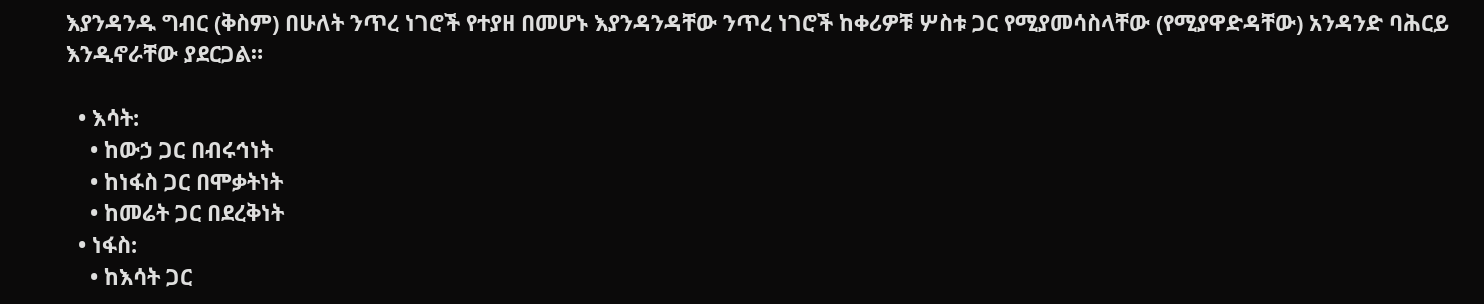እያንዳንዱ ግብር (ቅስም) በሁለት ንጥረ ነገሮች የተያዘ በመሆኑ እያንዳንዳቸው ንጥረ ነገሮች ከቀሪዎቹ ሦስቱ ጋር የሚያመሳስላቸው (የሚያዋድዳቸው) አንዳንድ ባሕርይ እንዲኖራቸው ያደርጋል።

  • እሳት:
    • ከውኃ ጋር በብሩኅነት
    • ከነፋስ ጋር በሞቃትነት
    • ከመሬት ጋር በደረቅነት
  • ነፋስ:
    • ከእሳት ጋር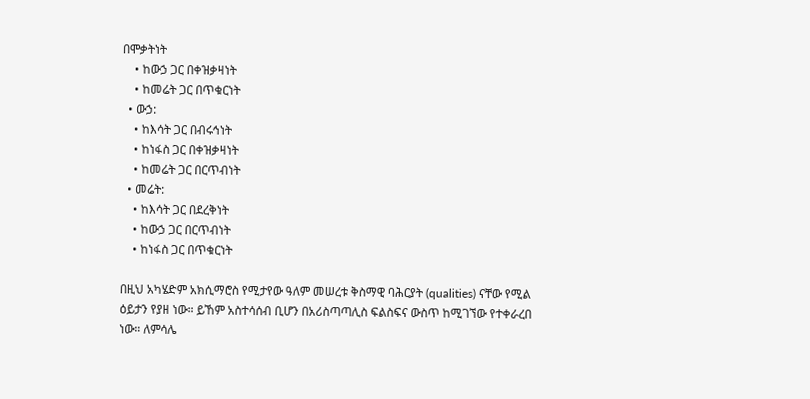በሞቃትነት
    • ከውኃ ጋር በቀዝቃዛነት
    • ከመሬት ጋር በጥቁርነት
  • ውኃ:
    • ከእሳት ጋር በብሩኅነት
    • ከነፋስ ጋር በቀዝቃዛነት
    • ከመሬት ጋር በርጥብነት
  • መሬት:
    • ከእሳት ጋር በደረቅነት
    • ከውኃ ጋር በርጥብነት
    • ከነፋስ ጋር በጥቁርነት

በዚህ አካሄድም አክሲማሮስ የሚታየው ዓለም መሠረቱ ቅስማዊ ባሕርያት (qualities) ናቸው የሚል ዕይታን የያዘ ነው። ይኸም አስተሳሰብ ቢሆን በአሪስጣጣሊስ ፍልስፍና ውስጥ ከሚገኘው የተቀራረበ ነው። ለምሳሌ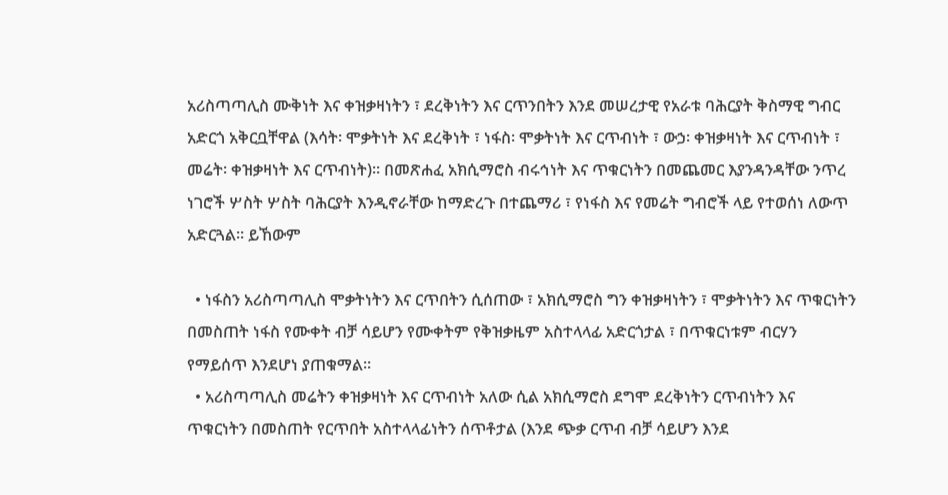አሪስጣጣሊስ ሙቅነት እና ቀዝቃዛነትን ፣ ደረቅነትን እና ርጥንበትን እንደ መሠረታዊ የአራቱ ባሕርያት ቅስማዊ ግብር አድርጎ አቅርቧቸዋል (እሳት፡ ሞቃትነት እና ደረቅነት ፣ ነፋስ፡ ሞቃትነት እና ርጥብነት ፣ ውኃ፡ ቀዝቃዛነት እና ርጥብነት ፣ መሬት፡ ቀዝቃዛነት እና ርጥብነት)። በመጽሐፈ አክሲማሮስ ብሩኅነት እና ጥቁርነትን በመጨመር እያንዳንዳቸው ንጥረ ነገሮች ሦስት ሦስት ባሕርያት እንዲኖራቸው ከማድረጉ በተጨማሪ ፣ የነፋስ እና የመሬት ግብሮች ላይ የተወሰነ ለውጥ አድርጓል። ይኸውም

  • ነፋስን አሪስጣጣሊስ ሞቃትነትን እና ርጥበትን ሲሰጠው ፣ አክሲማሮስ ግን ቀዝቃዛነትን ፣ ሞቃትነትን እና ጥቁርነትን በመስጠት ነፋስ የሙቀት ብቻ ሳይሆን የሙቀትም የቅዝቃዜም አስተላላፊ አድርጎታል ፣ በጥቁርነቱም ብርሃን የማይሰጥ እንደሆነ ያጠቁማል።
  • አሪስጣጣሊስ መሬትን ቀዝቃዛነት እና ርጥብነት አለው ሲል አክሲማሮስ ደግሞ ደረቅነትን ርጥብነትን እና ጥቁርነትን በመስጠት የርጥበት አስተላላፊነትን ሰጥቶታል (እንደ ጭቃ ርጥብ ብቻ ሳይሆን እንደ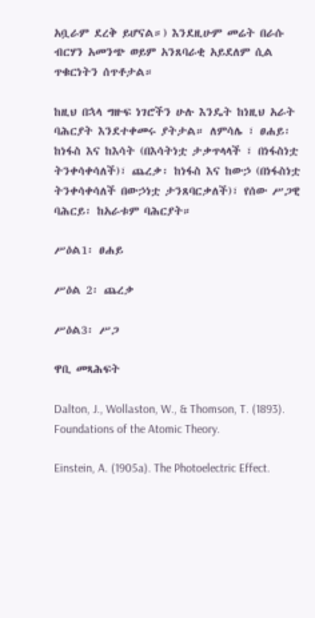አቧራም ደረቅ ይሆናል።) እንደዚሁም መሬት በራሱ ብርሃን አመንጭ ወይም አንጸባራቂ አይደለም ሲል ጥቁርነትን ሰጥቶታል።

ከዚህ በኋላ ግዙፍ ነገሮችን ሁሉ እንዴት ከነዚህ አራት ባሕርያት እንደተቀመሩ ያትታል። ለምሳሌ ፣ ፀሐይ፡ ከነፋስ እና ከእሳት (በእሳትነቷ ታቃጥላላች ፣ በነፋስነቷ ትንቀሳቀሳለች)፣ ጨረቃ፡ ከነፋስ እና ከውኃ (በነፋስነቷ ትንቀሳቀሳለች በውኃነቷ ታንጸባርቃለች)፣ የሰው ሥጋዊ ባሕርይ፡ ከአራቱም ባሕርያት።

ሥዕል1፡ ፀሐይ

ሥዕል 2፡ ጨረቃ

ሥዕል3፡ ሥጋ

ዋቢ መጻሕፍት

Dalton, J., Wollaston, W., & Thomson, T. (1893). Foundations of the Atomic Theory.

Einstein, A. (1905a). The Photoelectric Effect.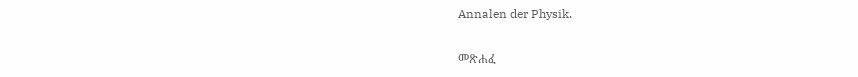Annalen der Physik.

መጽሐፈ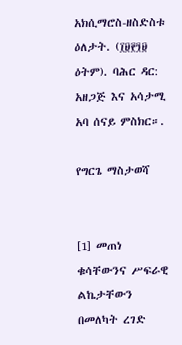አክሲማሮስ-ዘስድስቱ ዕለታት. (፲፱፻፺፱ ዕትም). ባሕር ዳር: አዘጋጅ እና አሳታሚ አባ ሰናይ ምስክር።.

የግርጌ ማስታወሻ


[1] መጠነ ቁሳቸውንና ሥፍራዊ ልኬታቸውን በመለካት ረገድ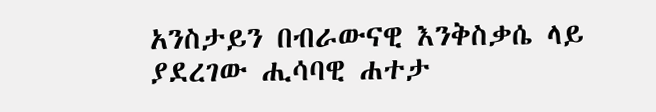አንስታይን በብራውናዊ እንቅስቃሴ ላይ ያደረገው ሒሳባዊ ሐተታ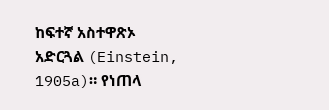ከፍተኛ አስተዋጽኦ አድርጓል (Einstein, 1905a)። የነጠላ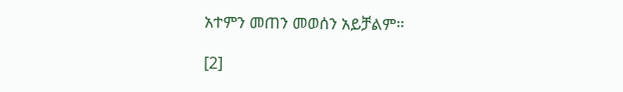አተምን መጠን መወሰን አይቻልም።

[2]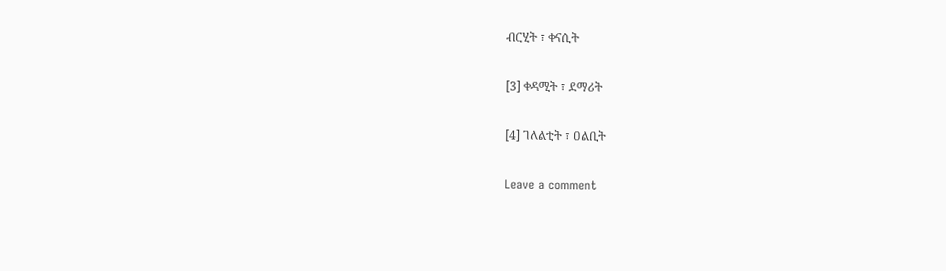ብርሂት ፣ ቀናሲት

[3] ቀዳሚት ፣ ደማሪት

[4] ገለልቲት ፣ ዐልቢት

Leave a comment